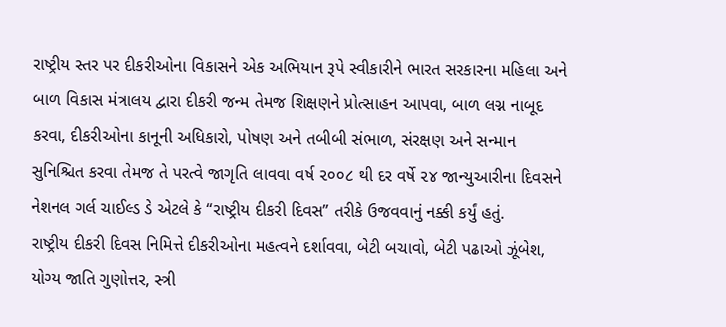રાષ્ટ્રીય સ્તર પર દીકરીઓના વિકાસને એક અભિયાન રૂપે સ્વીકારીને ભારત સરકારના મહિલા અને બાળ વિકાસ મંત્રાલય દ્વારા દીકરી જન્મ તેમજ શિક્ષણને પ્રોત્સાહન આપવા, બાળ લગ્ન નાબૂદ કરવા, દીકરીઓના કાનૂની અધિકારો, પોષણ અને તબીબી સંભાળ, સંરક્ષણ અને સન્માન સુનિશ્ચિત કરવા તેમજ તે પરત્વે જાગૃતિ લાવવા વર્ષ ૨૦૦૮ થી દર વર્ષે ૨૪ જાન્યુઆરીના દિવસને નેશનલ ગર્લ ચાઈલ્ડ ડે એટલે કે “રાષ્ટ્રીય દીકરી દિવસ” તરીકે ઉજવવાનું નક્કી કર્યું હતું.
રાષ્ટ્રીય દીકરી દિવસ નિમિત્તે દીકરીઓના મહત્વને દર્શાવવા, બેટી બચાવો, બેટી પઢાઓ ઝૂંબેશ, યોગ્ય જાતિ ગુણોત્તર, સ્ત્રી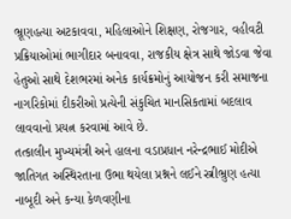ભ્રૂણહત્યા અટકાવવા, મહિલાઓને શિક્ષણ, રોજગાર, વહીવટી પ્રક્રિયાઓમાં ભાગીદાર બનાવવા, રાજકીય ક્ષેત્ર સાથે જોડવા જેવા હેતુઓ સાથે દેશભરમાં અનેક કાર્યક્રમોનું આયોજન કરી સમાજના નાગરિકોમાં દીકરીઓ પ્રત્યેની સંકુચિત માનસિકતામાં બદલાવ લાવવાનો પ્રયત્ન કરવામાં આવે છે.
તત્કાલીન મુખ્યમંત્રી અને હાલના વડાપ્રધાન નરેન્દ્રભાઈ મોદીએ જાતિગત અસ્થિરતાના ઉભા થયેલા પ્રશ્નને લઈને સ્ત્રીભ્રુણ હત્યા નાબૂદી અને કન્યા કેળવણીના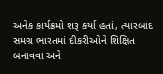અનેક કાર્યક્રમો શરૂ કર્યા હતાં, ત્યારબાદ સમગ્ર ભારતમાં દીકરીઓને શિક્ષિત બનાવવા અને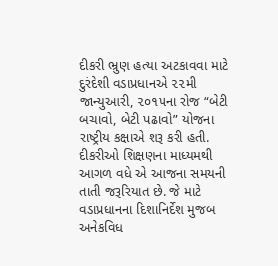દીકરી ભ્રુણ હત્યા અટકાવવા માટે દુરંદેશી વડાપ્રધાનએ ૨૨મી જાન્યુઆરી, ૨૦૧૫ના રોજ “બેટી બચાવો, બેટી પઢાવો” યોજના રાષ્ટ્રીય કક્ષાએ શરૂ કરી હતી. દીકરીઓ શિક્ષણના માધ્યમથી આગળ વધે એ આજના સમયની તાતી જરૂરિયાત છે. જે માટે વડાપ્રધાનના દિશાનિર્દેશ મુજબ અનેકવિધ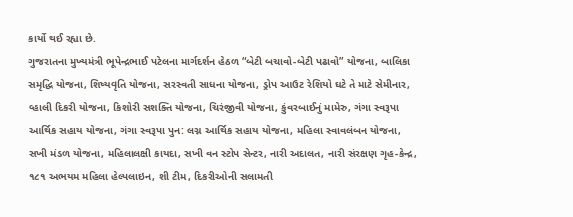કાર્યો થઈ રહ્યા છે.
ગુજરાતના મુખ્યમંત્રી ભૂપેન્દ્રભાઈ પટેલના માર્ગદર્શન હેઠળ “બેટી બચાવો-બેટી પઢાવો” યોજના, બાલિકા સમૃદ્ધિ યોજના, શિષ્યવૃતિ યોજના, સરસ્વતી સાધના યોજના, ડ્રોપ આઉટ રેશિયો ઘટે તે માટે સેમીનાર, વ્હાલી દિકરી યોજના, કિશોરી સશક્તિ યોજના, ચિરંજીવી યોજના, કુંવરબાઈનું મામેરુ, ગંગા સ્વરૂપા આર્થિક સહાય યોજના, ગંગા સ્વરૂપા પુન: લગ્ન આર્થિક સહાય યોજના, મહિલા સ્વાવલંબન યોજના, સખી મંડળ યોજના, મહિલાલક્ષી કાયદા, સખી વન સ્ટોપ સેન્ટર, નારી અદાલત, નારી સંરક્ષણ ગૃહ-કેન્દ્ર, ૧૮૧ અભયમ મહિલા હેલ્પલાઇન, શી ટીમ, દિકરીઓની સલામતી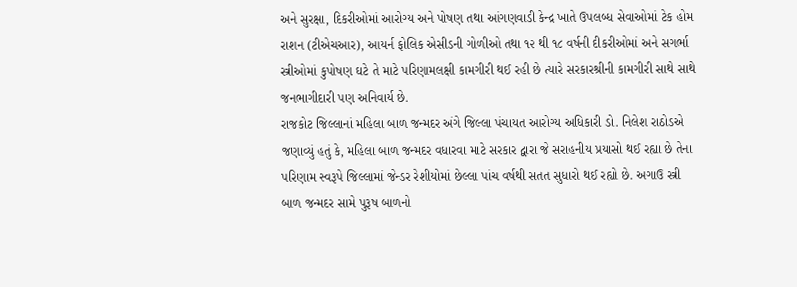અને સુરક્ષા, દિકરીઓમાં આરોગ્ય અને પોષણ તથા આંગણવાડી કેન્દ્ર ખાતે ઉપલબ્ધ સેવાઓમાં ટેક હોમ રાશન (ટીએચઆર), આયર્ન ફોલિક એસીડની ગોળીઓ તથા ૧૨ થી ૧૮ વર્ષની દીકરીઓમાં અને સગર્ભા સ્ત્રીઓમાં કુપોષણ ઘટે તે માટે પરિણામલક્ષી કામગીરી થઈ રહી છે ત્યારે સરકારશ્રીની કામગીરી સાથે સાથે જનભાગીદારી પણ અનિવાર્ય છે.
રાજકોટ જિલ્લાનાં મહિલા બાળ જન્મદર અંગે જિલ્લા પંચાયત આરોગ્ય અધિકારી ડો. નિલેશ રાઠોડએ જણાવ્યું હતું કે, મહિલા બાળ જન્મદર વધારવા માટે સરકાર દ્વારા જે સરાહનીય પ્રયાસો થઈ રહ્યા છે તેના પરિણામ સ્વરૂપે જિલ્લામાં જેન્ડર રેશીયોમાં છેલ્લા પાંચ વર્ષથી સતત સુધારો થઈ રહ્યો છે. અગાઉ સ્ત્રી બાળ જન્મદર સામે પુરૂષ બાળનો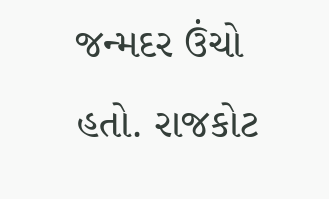જન્મદર ઉંચો હતો. રાજકોટ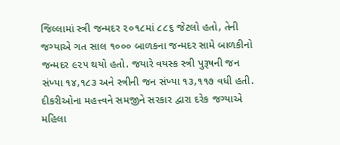જિલ્લામાં સ્ત્રી જન્મદર ૨૦૧૮માં ૮૮૬ જેટલો હતો, તેની જગ્યાએ ગત સાલ ૧૦૦૦ બાળકના જન્મદર સામે બાળકીનો જન્મદર ૯૨૫ થયો હતો. જયારે વયસ્ક સ્ત્રી પુરૂષની જન સંખ્યા ૧૪,૧૮૩ અને સ્ત્રીની જન સંખ્યા ૧૩,૧૧૭ વધી હતી.
દીકરીઓના મહત્ત્વને સમજીને સરકાર દ્વારા દરેક જગ્યાએ મહિલા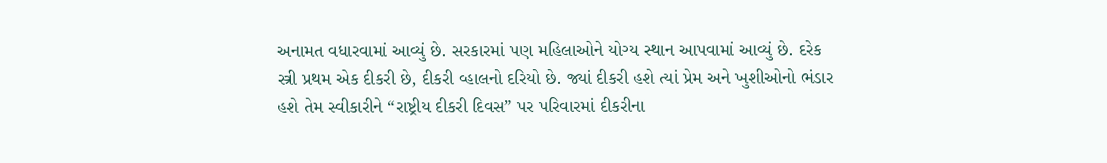અનામત વધારવામાં આવ્યું છે. સરકારમાં પણ મહિલાઓને યોગ્ય સ્થાન આપવામાં આવ્યું છે. દરેક સ્ત્રી પ્રથમ એક દીકરી છે, દીકરી વ્હાલનો દરિયો છે. જ્યાં દીકરી હશે ત્યાં પ્રેમ અને ખુશીઓનો ભંડાર હશે તેમ સ્વીકારીને “રાષ્ટ્રીય દીકરી દિવસ” પર પરિવારમાં દીકરીના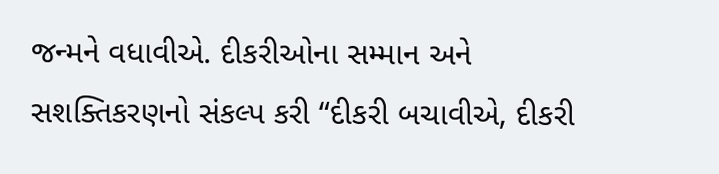જન્મને વધાવીએ. દીકરીઓના સમ્માન અને સશક્તિકરણનો સંકલ્પ કરી “દીકરી બચાવીએ, દીકરી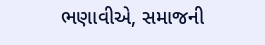ભણાવીએ, સમાજની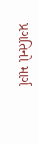પ્રગતિનો માર્ગ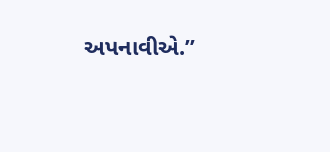અપનાવીએ.”